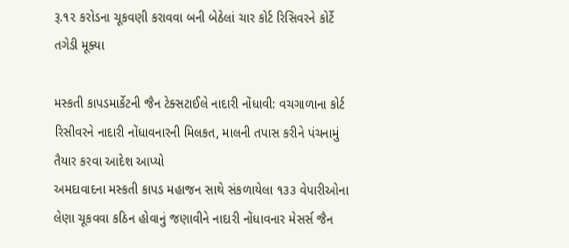રૂ.૧૨ કરોડના ચૂકવણી કરાવવા બની બેઠેલાં ચાર કોર્ટ રિસિવરને કોર્ટે તગેડી મૂક્યા

મસ્કતી કાપડમાર્કેટની જૈન ટેક્સટાઈલે નાદારી નોંધાવી: વચગાળાના કોર્ટ રિસીવરને નાદારી નોંધાવનારની મિલકત, માલની તપાસ કરીને પંચનામું તૈયાર કરવા આદેશ આપ્યો
અમદાવાદના મસ્કતી કાપડ મહાજન સાથે સંકળાયેલા ૧૩૩ વેપારીઓના લેણા ચૂકવવા કઠિન હોવાનું જણાવીને નાદારી નોંધાવનાર મેસર્સ જૈન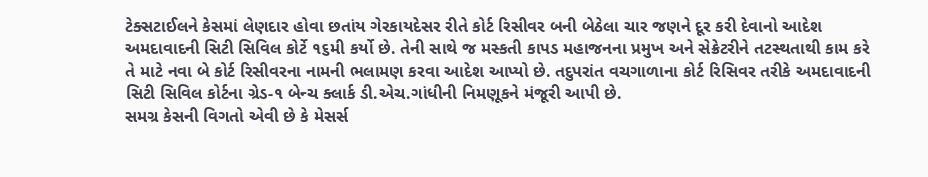ટેક્સટાઈલને કેસમાં લેણદાર હોવા છતાંય ગેરકાયદેસર રીતે કોર્ટ રિસીવર બની બેઠેલા ચાર જણને દૂર કરી દેવાનો આદેશ અમદાવાદની સિટી સિવિલ કોર્ટે ૧૬મી કર્યો છે. તેની સાથે જ મસ્કતી કાપડ મહાજનના પ્રમુખ અને સેક્રેટરીને તટસ્થતાથી કામ કરે તે માટે નવા બે કોર્ટ રિસીવરના નામની ભલામણ કરવા આદેશ આપ્યો છે. તદુપરાંત વચગાળાના કોર્ટ રિસિવર તરીકે અમદાવાદની સિટી સિવિલ કોર્ટના ગ્રેડ-૧ બેન્ચ ક્લાર્ક ડી.એચ.ગાંધીની નિમણૂકને મંજૂરી આપી છે.
સમગ્ર કેસની વિગતો એવી છે કે મેસર્સ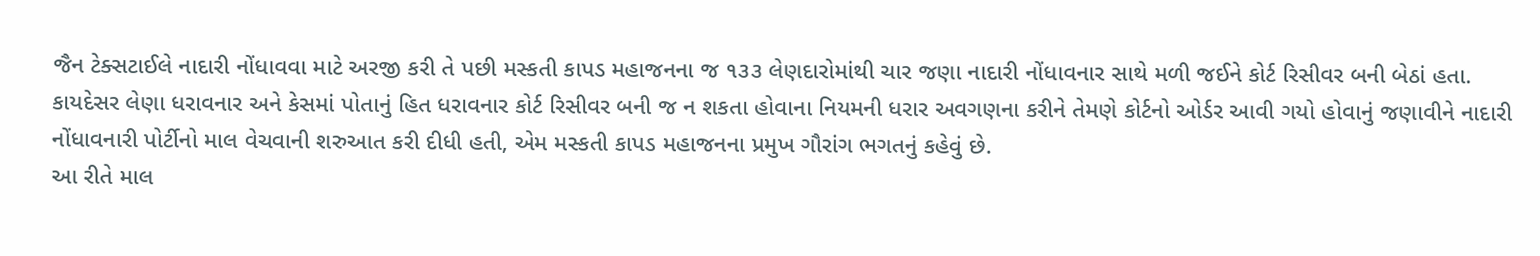જૈન ટેક્સટાઈલે નાદારી નોંધાવવા માટે અરજી કરી તે પછી મસ્કતી કાપડ મહાજનના જ ૧૩૩ લેણદારોમાંથી ચાર જણા નાદારી નોંધાવનાર સાથે મળી જઈને કોર્ટ રિસીવર બની બેઠાં હતા. કાયદેસર લેણા ધરાવનાર અને કેસમાં પોતાનું હિત ધરાવનાર કોર્ટ રિસીવર બની જ ન શકતા હોવાના નિયમની ધરાર અવગણના કરીને તેમણે કોર્ટનો ઓર્ડર આવી ગયો હોવાનું જણાવીને નાદારી નોંધાવનારી પોર્ટીનો માલ વેચવાની શરુઆત કરી દીધી હતી, એમ મસ્કતી કાપડ મહાજનના પ્રમુખ ગૌરાંગ ભગતનું કહેવું છે.
આ રીતે માલ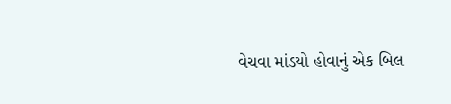વેચવા માંડયો હોવાનું એક બિલ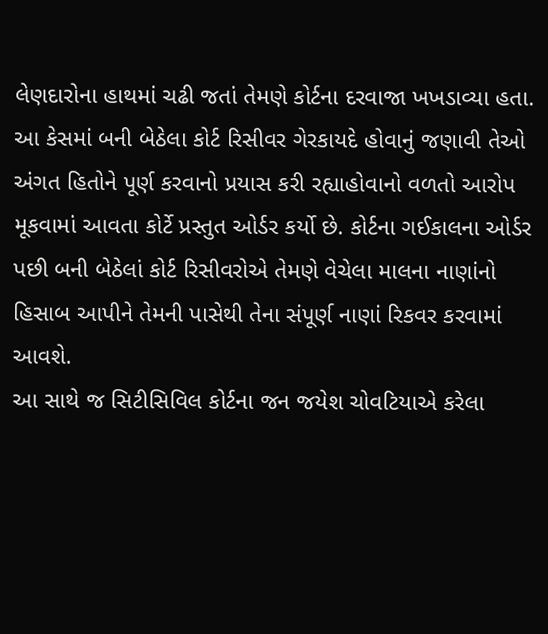લેણદારોના હાથમાં ચઢી જતાં તેમણે કોર્ટના દરવાજા ખખડાવ્યા હતા. આ કેસમાં બની બેઠેલા કોર્ટ રિસીવર ગેરકાયદે હોવાનું જણાવી તેઓ અંગત હિતોને પૂર્ણ કરવાનો પ્રયાસ કરી રહ્યાહોવાનો વળતો આરોપ મૂકવામાં આવતા કોર્ટે પ્રસ્તુત ઓર્ડર કર્યો છે. કોર્ટના ગઈકાલના ઓર્ડર પછી બની બેઠેલાં કોર્ટ રિસીવરોએ તેમણે વેચેલા માલના નાણાંનો હિસાબ આપીને તેમની પાસેથી તેના સંપૂર્ણ નાણાં રિકવર કરવામાં આવશે.
આ સાથે જ સિટીસિવિલ કોર્ટના જન જયેશ ચોવટિયાએ કરેલા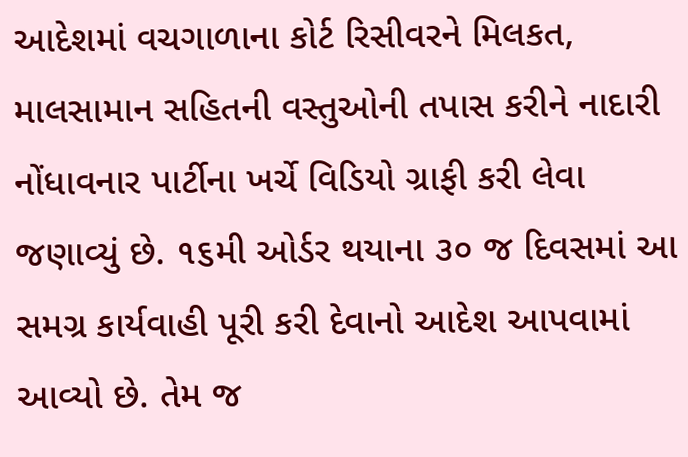આદેશમાં વચગાળાના કોર્ટ રિસીવરને મિલકત, માલસામાન સહિતની વસ્તુઓની તપાસ કરીને નાદારી નોંધાવનાર પાર્ટીના ખર્ચે વિડિયો ગ્રાફી કરી લેવા જણાવ્યું છે. ૧૬મી ઓર્ડર થયાના ૩૦ જ દિવસમાં આ સમગ્ર કાર્યવાહી પૂરી કરી દેવાનો આદેશ આપવામાં આવ્યો છે. તેમ જ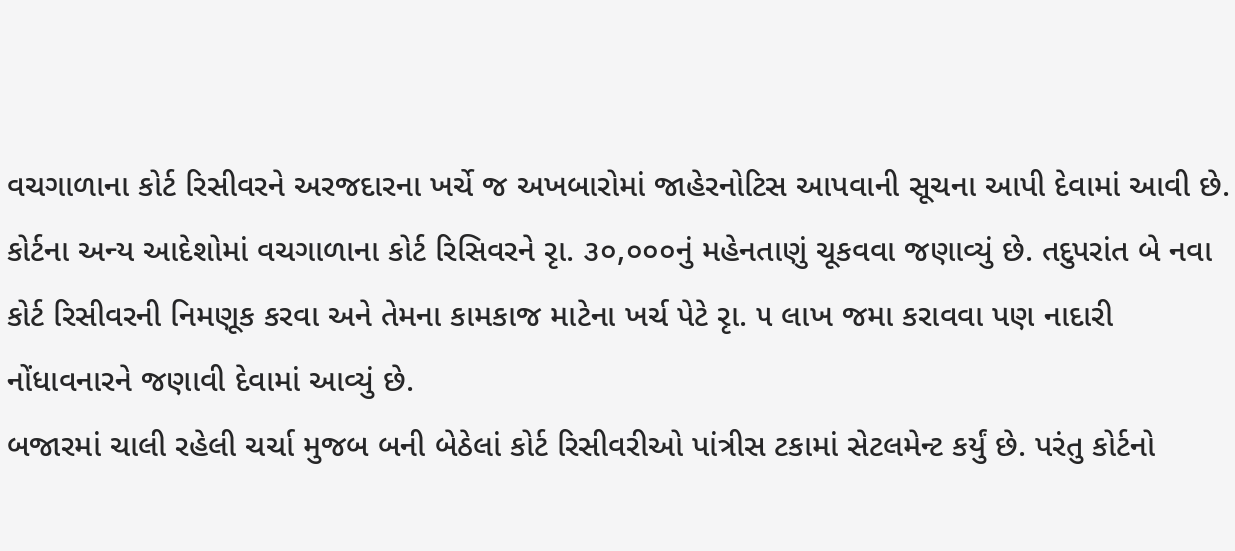વચગાળાના કોર્ટ રિસીવરને અરજદારના ખર્ચે જ અખબારોમાં જાહેરનોટિસ આપવાની સૂચના આપી દેવામાં આવી છે.
કોર્ટના અન્ય આદેશોમાં વચગાળાના કોર્ટ રિસિવરને રૃા. ૩૦,૦૦૦નું મહેનતાણું ચૂકવવા જણાવ્યું છે. તદુપરાંત બે નવા કોર્ટ રિસીવરની નિમણૂક કરવા અને તેમના કામકાજ માટેના ખર્ચ પેટે રૃા. ૫ લાખ જમા કરાવવા પણ નાદારી નોંધાવનારને જણાવી દેવામાં આવ્યું છે.
બજારમાં ચાલી રહેલી ચર્ચા મુજબ બની બેઠેલાં કોર્ટ રિસીવરીઓ પાંત્રીસ ટકામાં સેટલમેન્ટ કર્યું છે. પરંતુ કોર્ટનો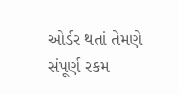ઓર્ડર થતાં તેમણે સંપૂર્ણ રકમ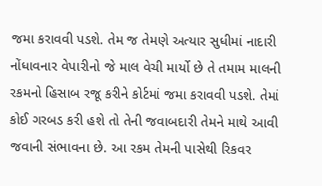જમા કરાવવી પડશે. તેમ જ તેમણે અત્યાર સુધીમાં નાદારી નોંધાવનાર વેપારીનો જે માલ વેચી માર્યો છે તે તમામ માલની રકમનો હિસાબ રજૂ કરીને કોર્ટમાં જમા કરાવવી પડશે. તેમાં કોઈ ગરબડ કરી હશે તો તેની જવાબદારી તેમને માથે આવી જવાની સંભાવના છે. આ રકમ તેમની પાસેથી રિકવર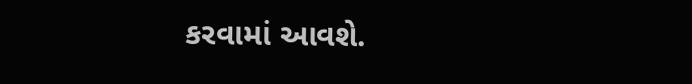કરવામાં આવશે.